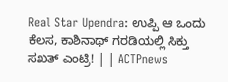Real Star Upendra: ಉಪ್ಪಿ ಆ ಒಂದು ಕೆಲಸ, ಕಾಶಿನಾಥ್ ಗರಡಿಯಲ್ಲಿ ಸಿಕ್ತು ಸಖತ್ ಎಂಟ್ರಿ! | | ACTPnews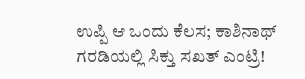ಉಪ್ಪಿ ಆ ಒಂದು ಕೆಲಸ; ಕಾಶಿನಾಥ್ ಗರಡಿಯಲ್ಲಿ ಸಿಕ್ತು ಸಖತ್ ಎಂಟ್ರಿ!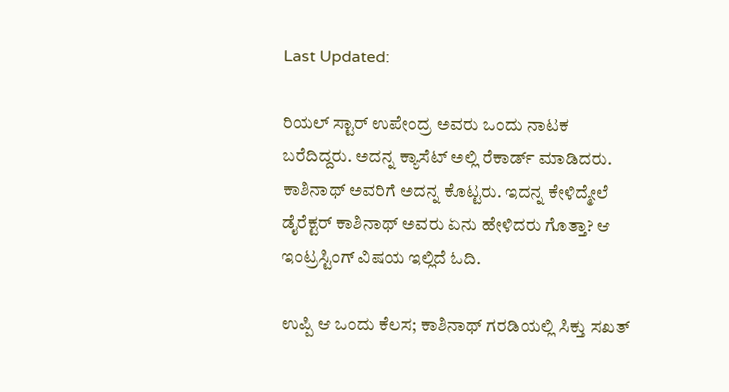Last Updated:

ರಿಯಲ್ ಸ್ಟಾರ್ ಉಪೇಂದ್ರ ಅವರು ಒಂದು ನಾಟಕ ಬರೆದಿದ್ದರು. ಅದನ್ನ ಕ್ಯಾಸೆಟ್ ಅಲ್ಲಿ ರೆಕಾರ್ಡ್ ಮಾಡಿದರು. ಕಾಶಿನಾಥ್ ಅವರಿಗೆ ಅದನ್ನ ಕೊಟ್ಟರು. ಇದನ್ನ ಕೇಳಿದ್ಮೇಲೆ ಡೈರೆಕ್ಟರ್ ಕಾಶಿನಾಥ್ ಅವರು ಏನು ಹೇಳಿದರು ಗೊತ್ತಾ? ಆ ಇಂಟ್ರಸ್ಟಿಂಗ್ ವಿಷಯ ಇಲ್ಲಿದೆ ಓದಿ.

ಉಪ್ಪಿ ಆ ಒಂದು ಕೆಲಸ; ಕಾಶಿನಾಥ್ ಗರಡಿಯಲ್ಲಿ ಸಿಕ್ತು ಸಖತ್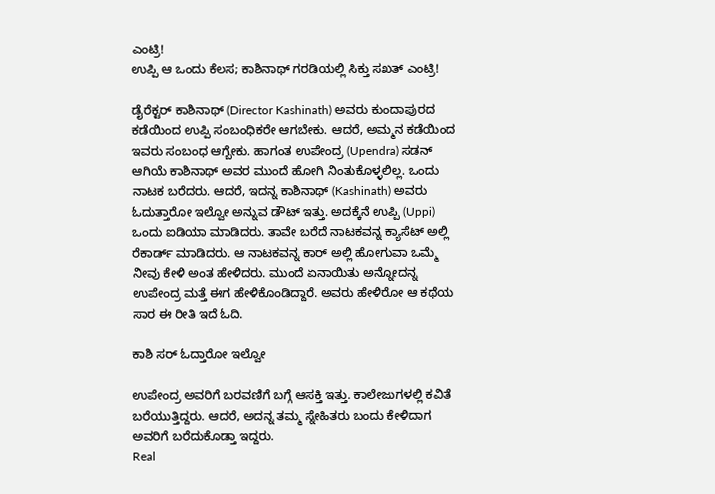ಎಂಟ್ರಿ!
ಉಪ್ಪಿ ಆ ಒಂದು ಕೆಲಸ; ಕಾಶಿನಾಥ್ ಗರಡಿಯಲ್ಲಿ ಸಿಕ್ತು ಸಖತ್ ಎಂಟ್ರಿ!

ಡೈರೆಕ್ಟರ್ ಕಾಶಿನಾಥ್ (Director Kashinath) ಅವರು ಕುಂದಾಪುರದ ಕಡೆಯಿಂದ ಉಪ್ಪಿ ಸಂಬಂಧಿಕರೇ ಆಗಬೇಕು. ಆದರೆ, ಅಮ್ಮನ ಕಡೆಯಿಂದ ಇವರು ಸಂಬಂಧ ಆಗ್ಬೇಕು. ಹಾಗಂತ ಉಪೇಂದ್ರ (Upendra) ಸಡನ್ ಆಗಿಯೆ ಕಾಶಿನಾಥ್ ಅವರ ಮುಂದೆ ಹೋಗಿ ನಿಂತುಕೊಳ್ಳಲಿಲ್ಲ. ಒಂದು ನಾಟಕ ಬರೆದರು. ಆದರೆ, ಇದನ್ನ ಕಾಶಿನಾಥ್ (Kashinath) ಅವರು ಓದುತ್ತಾರೋ ಇಲ್ವೋ ಅನ್ನುವ ಡೌಟ್ ಇತ್ತು. ಅದಕ್ಕೆನೆ ಉಪ್ಪಿ (Uppi) ಒಂದು ಐಡಿಯಾ ಮಾಡಿದರು. ತಾವೇ ಬರೆದೆ ನಾಟಕವನ್ನ ಕ್ಯಾಸೆಟ್ ಅಲ್ಲಿ ರೆಕಾರ್ಡ್ ಮಾಡಿದರು. ಆ ನಾಟಕವನ್ನ ಕಾರ್ ಅಲ್ಲಿ ಹೋಗುವಾ ಒಮ್ಮೆ ನೀವು ಕೇಳಿ ಅಂತ ಹೇಳಿದರು. ಮುಂದೆ ಏನಾಯಿತು ಅನ್ನೋದನ್ನ ಉಪೇಂದ್ರ ಮತ್ತೆ ಈಗ ಹೇಳಿಕೊಂಡಿದ್ದಾರೆ. ಅವರು ಹೇಳಿರೋ ಆ ಕಥೆಯ ಸಾರ ಈ ರೀತಿ ಇದೆ ಓದಿ.

ಕಾಶಿ ಸರ್ ಓದ್ತಾರೋ ಇಲ್ವೋ

ಉಪೇಂದ್ರ ಅವರಿಗೆ ಬರವಣಿಗೆ ಬಗ್ಗೆ ಆಸಕ್ತಿ ಇತ್ತು. ಕಾಲೇಜುಗಳಲ್ಲಿ ಕವಿತೆ ಬರೆಯುತ್ತಿದ್ದರು. ಆದರೆ, ಅದನ್ನ ತಮ್ಮ ಸ್ನೇಹಿತರು ಬಂದು ಕೇಳಿದಾಗ ಅವರಿಗೆ ಬರೆದುಕೊಡ್ತಾ ಇದ್ದರು.
Real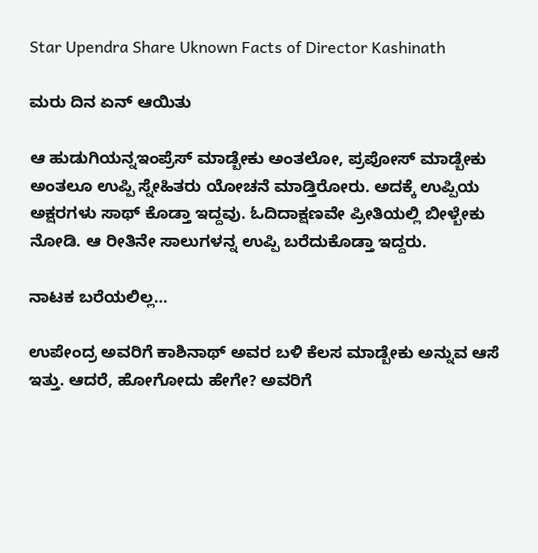Star Upendra Share Uknown Facts of Director Kashinath

ಮರು ದಿನ ಏನ್ ಆಯಿತು

ಆ ಹುಡುಗಿಯನ್ನಇಂಪ್ರೆಸ್ ಮಾಡ್ಬೇಕು ಅಂತಲೋ, ಪ್ರಪೋಸ್ ಮಾಡ್ಬೇಕು ಅಂತಲೂ ಉಪ್ಪಿ ಸ್ನೇಹಿತರು ಯೋಚನೆ ಮಾಡ್ತಿರೋರು. ಅದಕ್ಕೆ ಉಪ್ಪಿಯ ಅಕ್ಷರಗಳು ಸಾಥ್ ಕೊಡ್ತಾ ಇದ್ದವು. ಓದಿದಾಕ್ಷಣವೇ ಪ್ರೀತಿಯಲ್ಲಿ ಬೀಳ್ಬೇಕು ನೋಡಿ. ಆ ರೀತಿನೇ ಸಾಲುಗಳನ್ನ ಉಪ್ಪಿ ಬರೆದುಕೊಡ್ತಾ ಇದ್ದರು.

ನಾಟಕ ಬರೆಯಲಿಲ್ಲ…

ಉಪೇಂದ್ರ ಅವರಿಗೆ ಕಾಶಿನಾಥ್ ಅವರ ಬಳಿ ಕೆಲಸ ಮಾಡ್ಬೇಕು ಅನ್ನುವ ಆಸೆ ಇತ್ತು. ಆದರೆ, ಹೋಗೋದು ಹೇಗೇ? ಅವರಿಗೆ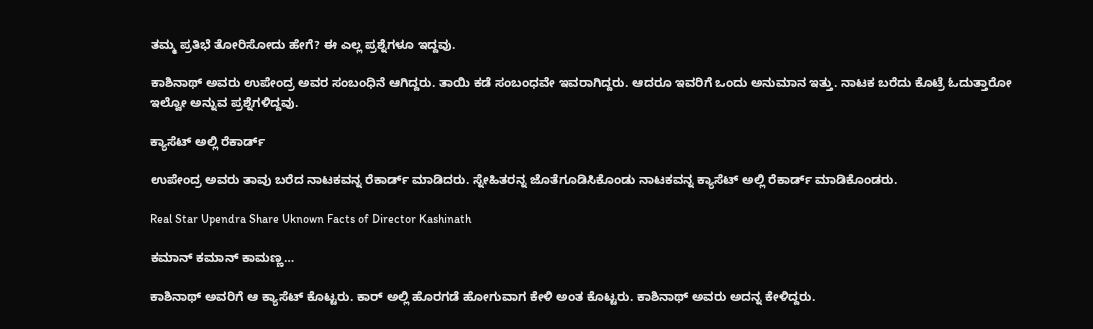ತಮ್ಮ ಪ್ರತಿಭೆ ತೋರಿಸೋದು ಹೇಗೆ? ಈ ಎಲ್ಲ ಪ್ರಶ್ನೆಗಳೂ ಇದ್ದವು.

ಕಾಶಿನಾಥ್ ಅವರು ಉಪೇಂದ್ರ ಅವರ ಸಂಬಂಧಿನೆ ಆಗಿದ್ದರು. ತಾಯಿ ಕಡೆ ಸಂಬಂಧವೇ ಇವರಾಗಿದ್ದರು. ಆದರೂ ಇವರಿಗೆ ಒಂದು ಅನುಮಾನ ಇತ್ತು. ನಾಟಕ ಬರೆದು ಕೊಟ್ರೆ ಓದುತ್ತಾರೋ ಇಲ್ವೋ ಅನ್ನುವ ಪ್ರಶ್ನೆಗಳಿದ್ದವು.

ಕ್ಯಾಸೆಟ್ ಅಲ್ಲಿ ರೆಕಾರ್ಡ್

ಉಪೇಂದ್ರ ಅವರು ತಾವು ಬರೆದ ನಾಟಕವನ್ನ ರೆಕಾರ್ಡ್ ಮಾಡಿದರು. ಸ್ನೇಹಿತರನ್ನ ಜೊತೆಗೂಡಿಸಿಕೊಂಡು ನಾಟಕವನ್ನ ಕ್ಯಾಸೆಟ್ ಅಲ್ಲಿ ರೆಕಾರ್ಡ್ ಮಾಡಿಕೊಂಡರು.

Real Star Upendra Share Uknown Facts of Director Kashinath

ಕಮಾನ್ ಕಮಾನ್ ಕಾಮಣ್ಣ…

ಕಾಶಿನಾಥ್ ಅವರಿಗೆ ಆ ಕ್ಯಾಸೆಟ್ ಕೊಟ್ಟರು. ಕಾರ್ ಅಲ್ಲಿ ಹೊರಗಡೆ ಹೋಗುವಾಗ ಕೇಳಿ ಅಂತ ಕೊಟ್ಟರು. ಕಾಶಿನಾಥ್ ಅವರು ಅದನ್ನ ಕೇಳಿದ್ದರು.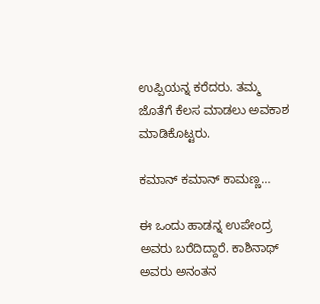ಉಪ್ಪಿಯನ್ನ ಕರೆದರು. ತಮ್ಮ ಜೊತೆಗೆ ಕೆಲಸ ಮಾಡಲು ಅವಕಾಶ ಮಾಡಿಕೊಟ್ಟರು.

ಕಮಾನ್ ಕಮಾನ್ ಕಾಮಣ್ಣ…

ಈ ಒಂದು ಹಾಡನ್ನ ಉಪೇಂದ್ರ ಅವರು ಬರೆದಿದ್ದಾರೆ. ಕಾಶಿನಾಥ್ ಅವರು ಅನಂತನ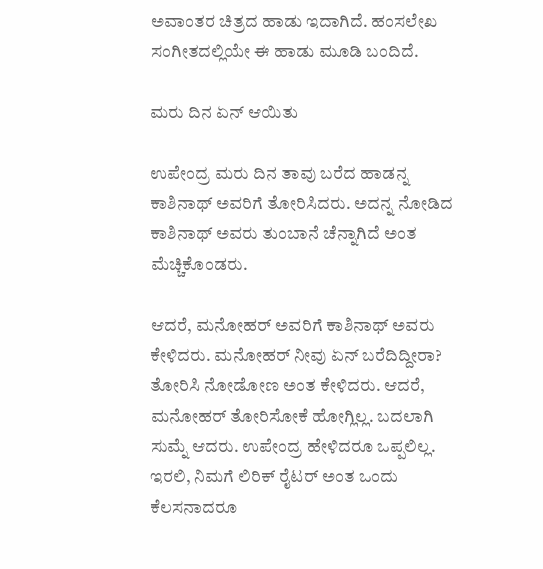ಅವಾಂತರ ಚಿತ್ರದ ಹಾಡು ಇದಾಗಿದೆ. ಹಂಸಲೇಖ ಸಂಗೀತದಲ್ಲಿಯೇ ಈ ಹಾಡು ಮೂಡಿ ಬಂದಿದೆ.

ಮರು ದಿನ ಏನ್ ಆಯಿತು

ಉಪೇಂದ್ರ ಮರು ದಿನ ತಾವು ಬರೆದ ಹಾಡನ್ನ ಕಾಶಿನಾಥ್ ಅವರಿಗೆ ತೋರಿಸಿದರು. ಅದನ್ನ ನೋಡಿದ ಕಾಶಿನಾಥ್ ಅವರು ತುಂಬಾನೆ ಚೆನ್ನಾಗಿದೆ ಅಂತ ಮೆಚ್ಚಿಕೊಂಡರು.

ಆದರೆ, ಮನೋಹರ್ ಅವರಿಗೆ ಕಾಶಿನಾಥ್ ಅವರು ಕೇಳಿದರು. ಮನೋಹರ್ ನೀವು ಏನ್ ಬರೆದಿದ್ದೀರಾ? ತೋರಿಸಿ ನೋಡೋಣ ಅಂತ ಕೇಳಿದರು. ಆದರೆ, ಮನೋಹರ್ ತೋರಿಸೋಕೆ ಹೋಗ್ಲಿಲ್ಲ. ಬದಲಾಗಿ ಸುಮ್ನೆ ಆದರು. ಉಪೇಂದ್ರ ಹೇಳಿದರೂ ಒಪ್ಪಲಿಲ್ಲ. ಇರಲಿ, ನಿಮಗೆ ಲಿರಿಕ್ ರೈಟರ್ ಅಂತ ಒಂದು ಕೆಲಸನಾದರೂ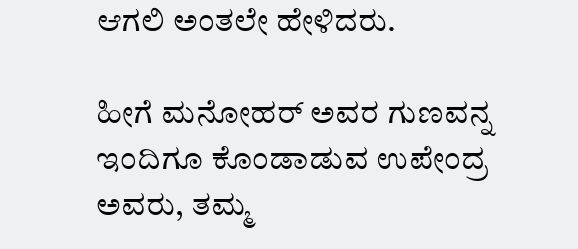ಆಗಲಿ ಅಂತಲೇ ಹೇಳಿದರು.

ಹೀಗೆ ಮನೋಹರ್ ಅವರ ಗುಣವನ್ನ ಇಂದಿಗೂ ಕೊಂಡಾಡುವ ಉಪೇಂದ್ರ ಅವರು, ತಮ್ಮ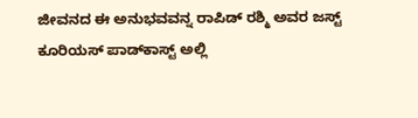ಜೀವನದ ಈ ಅನುಭವವನ್ನ ರಾಪಿಡ್ ರಶ್ಮಿ ಅವರ ಜಸ್ಟ್ ಕೂರಿಯಸ್ ಪಾಡ್‌ಕಾಸ್ಟ್ ಅಲ್ಲಿ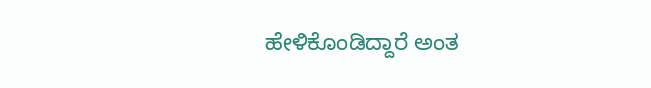ಹೇಳಿಕೊಂಡಿದ್ದಾರೆ ಅಂತ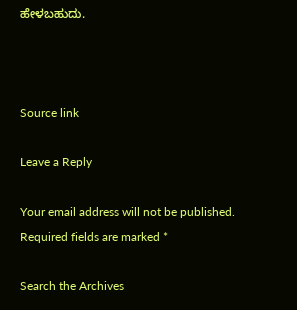ಹೇಳಬಹುದು.



Source link

Leave a Reply

Your email address will not be published. Required fields are marked *

Search the Archives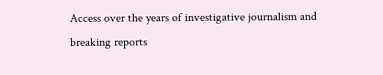Access over the years of investigative journalism and breaking reports